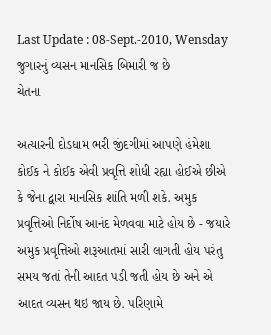Last Update : 08-Sept.-2010, Wensday
જુગારનું વ્યસન માનસિક બિમારી જ છે
ચેતના

અત્યારની દોડધામ ભરી જીંદગીમાં આપણે હંમેશા કોઈક ને કોઈક એવી પ્રવૃત્તિ શોધી રહ્યા હોઈએ છીએ કે જેના દ્વારા માનસિક શાંતિ મળી શકે. અમુક પ્રવૃત્તિઓ નિર્દોષ આનંદ મેળવવા માટે હોય છે - જયારે અમુક પ્રવૃત્તિઓ શરૂઆતમાં સારી લાગતી હોય પરંતુ સમય જતાં તેની આદત પડી જતી હોય છે અને એ આદત વ્યસન થઇ જાય છે. પરિણામે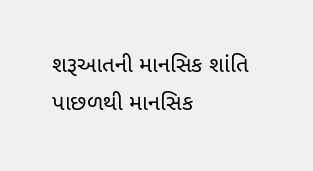શરૂઆતની માનસિક શાંતિ પાછળથી માનસિક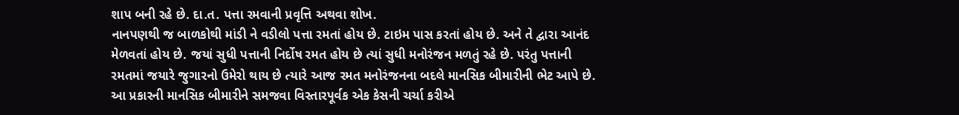શાપ બની રહે છે. દા.ત. પત્તા રમવાની પ્રવૃત્તિ અથવા શોખ.
નાનપણથી જ બાળકોથી માંડી ને વડીલો પત્તા રમતાં હોય છે. ટાઇમ પાસ કરતાં હોય છે. અને તે દ્વારા આનંદ મેળવતાં હોય છે. જયાં સુધી પત્તાની નિર્દોષ રમત હોય છે ત્યાં સુધી મનોરંજન મળતું રહે છે. પરંતુ પત્તાની રમતમાં જયારે જુગારનો ઉમેરો થાય છે ત્યારે આજ રમત મનોરંજનના બદલે માનસિક બીમારીની ભેટ આપે છે. આ પ્રકારની માનસિક બીમારીને સમજવા વિસ્તારપૂર્વક એક કેસની ચર્ચા કરીએ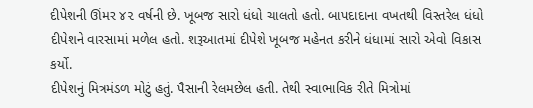દીપેશની ઊંમર ૪૨ વર્ષની છે. ખૂબજ સારો ધંધો ચાલતો હતો. બાપદાદાના વખતથી વિસ્તરેલ ધંધો દીપેશને વારસામાં મળેલ હતો. શરૂઆતમાં દીપેશે ખૂબજ મહેનત કરીને ધંધામાં સારો એવો વિકાસ કર્યો.
દીપેશનું મિત્રમંડળ મોટું હતું. પૈસાની રેલમછેલ હતી. તેથી સ્વાભાવિક રીતે મિત્રોમાં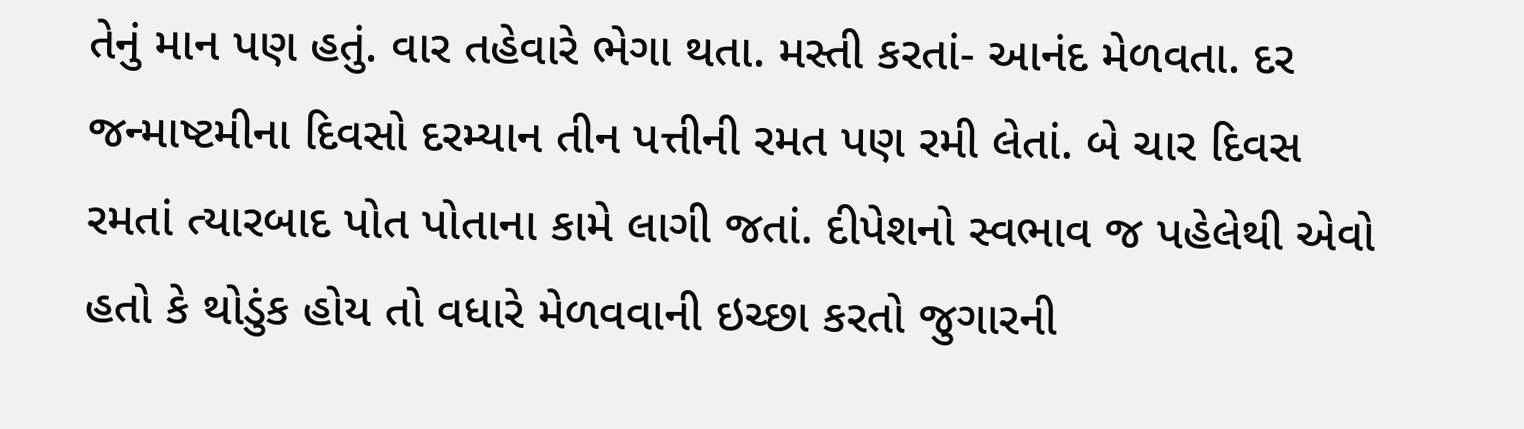તેનું માન પણ હતું. વાર તહેવારે ભેગા થતા. મસ્તી કરતાં- આનંદ મેળવતા. દર જન્માષ્ટમીના દિવસો દરમ્યાન તીન પત્તીની રમત પણ રમી લેતાં. બે ચાર દિવસ રમતાં ત્યારબાદ પોત પોતાના કામે લાગી જતાં. દીપેશનો સ્વભાવ જ પહેલેથી એવો હતો કે થોડુંક હોય તો વધારે મેળવવાની ઇચ્છા કરતો જુગારની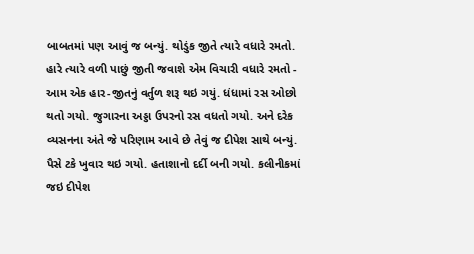બાબતમાં પણ આવું જ બન્યું. થોડુંક જીતે ત્યારે વધારે રમતો. હારે ત્યારે વળી પાછું જીતી જવાશે એમ વિચારી વધારે રમતો - આમ એક હાર-જીતનું વર્તુળ શરૂ થઇ ગયું. ધંધામાં રસ ઓછો થતો ગયો. જુગારના અડ્ડા ઉપરનો રસ વધતો ગયો. અને દરેક વ્યસનના અંતે જે પરિણામ આવે છે તેવું જ દીપેશ સાથે બન્યું. પૈસે ટકે ખુવાર થઇ ગયો. હતાશાનો દર્દી બની ગયો. કલીનીકમાં જઇ દીપેશ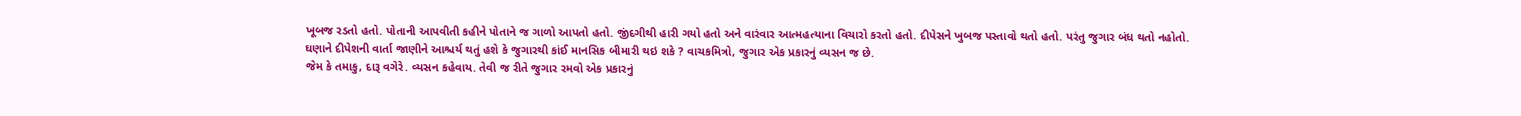ખૂબજ રડતો હતો. પોતાની આપવીતી કહીને પોતાને જ ગાળો આપતો હતો. જીંદગીથી હારી ગયો હતો અને વારંવાર આત્મહત્યાના વિચારો કરતો હતો. દીપેસને ખુબજ પસ્તાવો થતો હતો. પરંતુ જુગાર બંધ થતો નહોતો.
ઘણાને દીપેશની વાર્તા જાણીને આશ્ચર્ય થતું હશે કે જુગારથી કાંઈ માનસિક બીમારી થઇ શકે ? વાચકમિત્રો, જુગાર એક પ્રકારનું વ્યસન જ છે.
જેમ કે તમાકુ, દારૂ વગેરે. વ્યસન કહેવાય. તેવી જ રીતે જુગાર રમવો એક પ્રકારનું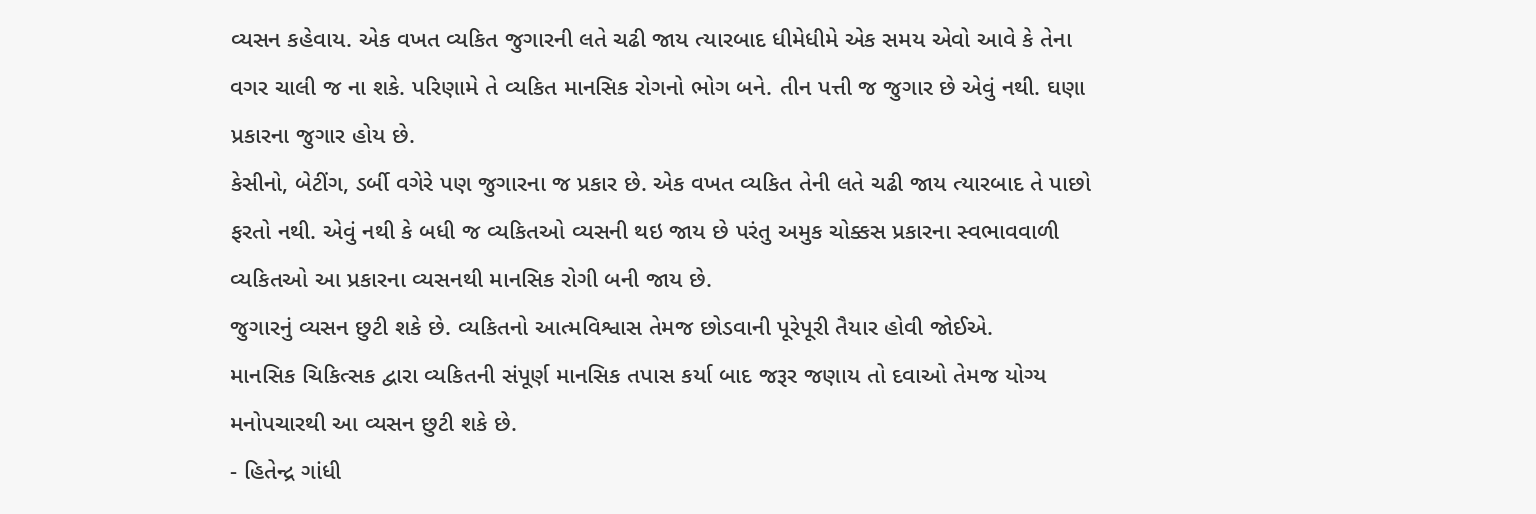વ્યસન કહેવાય. એક વખત વ્યકિત જુગારની લતે ચઢી જાય ત્યારબાદ ધીમેધીમે એક સમય એવો આવે કે તેના વગર ચાલી જ ના શકે. પરિણામે તે વ્યકિત માનસિક રોગનો ભોગ બને. તીન પત્તી જ જુગાર છે એવું નથી. ઘણા પ્રકારના જુગાર હોય છે.
કેસીનો, બેટીંગ, ડર્બી વગેરે પણ જુગારના જ પ્રકાર છે. એક વખત વ્યકિત તેની લતે ચઢી જાય ત્યારબાદ તે પાછો ફરતો નથી. એવું નથી કે બધી જ વ્યકિતઓ વ્યસની થઇ જાય છે પરંતુ અમુક ચોક્કસ પ્રકારના સ્વભાવવાળી વ્યકિતઓ આ પ્રકારના વ્યસનથી માનસિક રોગી બની જાય છે.
જુગારનું વ્યસન છુટી શકે છે. વ્યકિતનો આત્મવિશ્વાસ તેમજ છોડવાની પૂરેપૂરી તૈયાર હોવી જોઈએ.
માનસિક ચિકિત્સક દ્વારા વ્યકિતની સંપૂર્ણ માનસિક તપાસ કર્યા બાદ જરૂર જણાય તો દવાઓ તેમજ યોગ્ય મનોપચારથી આ વ્યસન છુટી શકે છે.
- હિતેન્દ્ર ગાંધી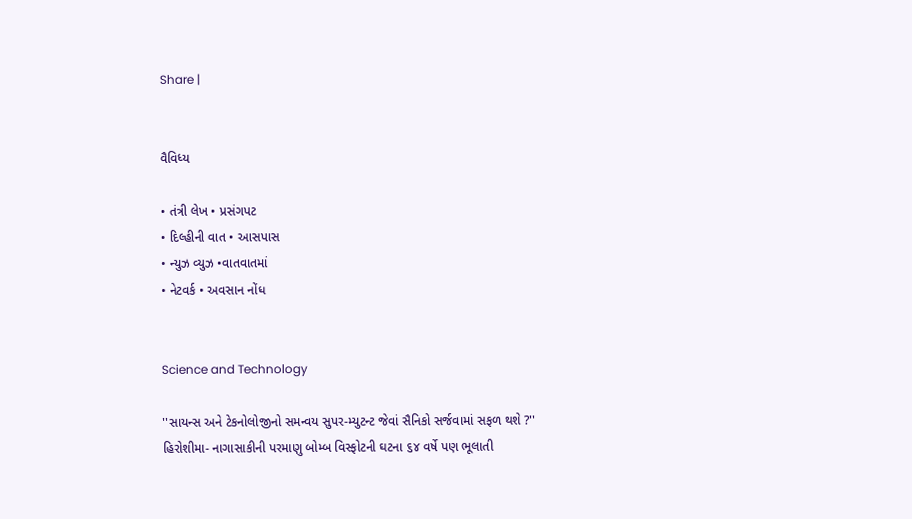Share |


વૈવિધ્ય

• તંત્રી લેખ • પ્રસંગપટ
• દિલ્હીની વાત • આસપાસ
• ન્યુઝ વ્યુઝ •વાતવાતમાં
• નેટવર્ક • અવસાન નોંધ


Science and Technology

''સાયન્સ અને ટેકનોલોજીનો સમન્વય સુપર-મ્યુટન્ટ જેવાં સૈનિકો સર્જવામાં સફળ થશે ?''
હિરોશીમા- નાગાસાકીની પરમાણુ બોમ્બ વિસ્ફોટની ઘટના ૬૪ વર્ષે પણ ભૂલાતી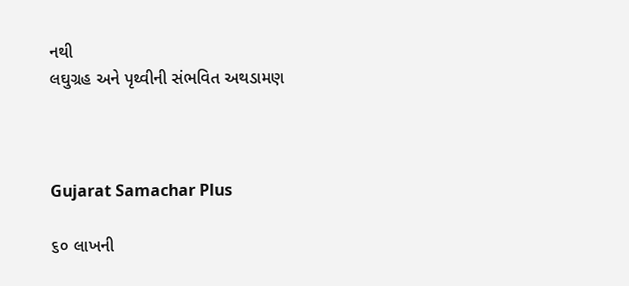નથી
લઘુગ્રહ અને પૃથ્વીની સંભવિત અથડામણ



Gujarat Samachar Plus

૬૦ લાખની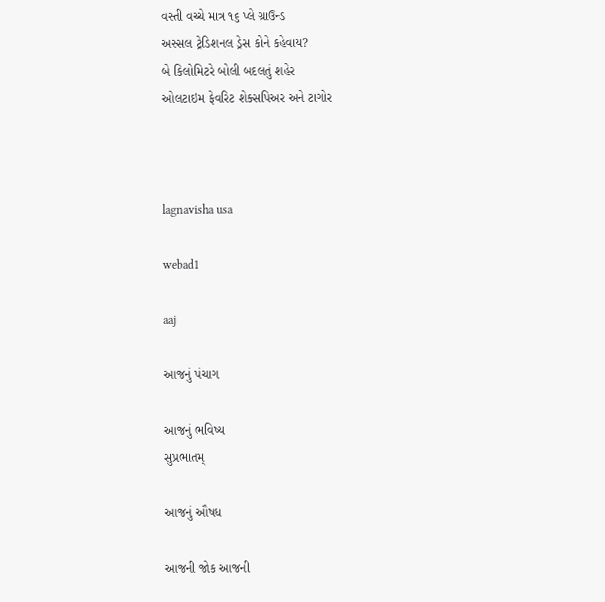વસ્તી વચ્ચે માત્ર ૧૬ પ્લે ગ્રાઉન્ડ
અસ્સલ ટ્રેડિશનલ ડ્રેસ કોને કહેવાય?
બે કિલોમિટરે બોલી બદલતું શહેર
ઓલટાઇમ ફેવરિટ શેક્સપિઅર અને ટાગોર



lagnavisha usa

webad1

aaj

આજનું પંચાગ

આજનું ભવિષ્ય
સુપ્રભાતમ્

આજનું ઔષધ

આજની જોક આજની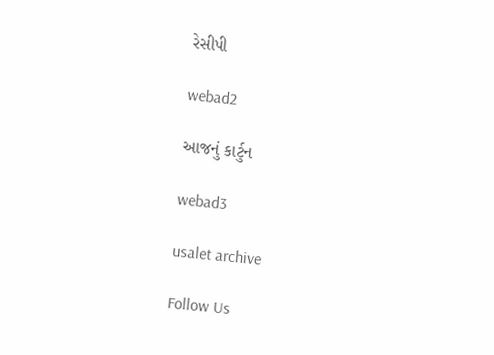રેસીપી

webad2

આજનું કાર્ટુન

webad3

usalet archive

Follow Us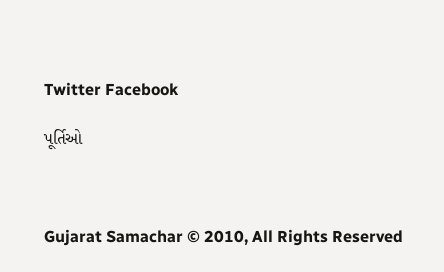Twitter Facebook

પૂર્તિઓ



Gujarat Samachar © 2010, All Rights Reserved